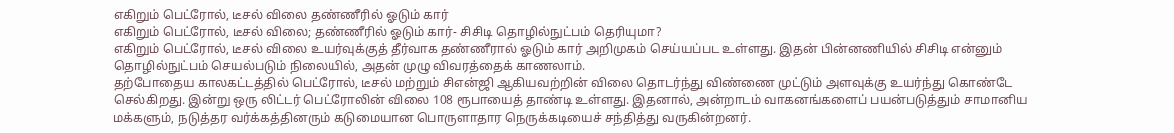எகிறும் பெட்ரோல், டீசல் விலை தண்ணீரில் ஓடும் கார்
எகிறும் பெட்ரோல், டீசல் விலை; தண்ணீரில் ஓடும் கார்- சிசிடி தொழில்நுட்பம் தெரியுமா?
எகிறும் பெட்ரோல், டீசல் விலை உயர்வுக்குத் தீர்வாக தண்ணீரால் ஓடும் கார் அறிமுகம் செய்யப்பட உள்ளது. இதன் பின்னணியில் சிசிடி என்னும் தொழில்நுட்பம் செயல்படும் நிலையில், அதன் முழு விவரத்தைக் காணலாம்.
தற்போதைய காலகட்டத்தில் பெட்ரோல், டீசல் மற்றும் சிஎன்ஜி ஆகியவற்றின் விலை தொடர்ந்து விண்ணை முட்டும் அளவுக்கு உயர்ந்து கொண்டே செல்கிறது. இன்று ஒரு லிட்டர் பெட்ரோலின் விலை 108 ரூபாயைத் தாண்டி உள்ளது. இதனால், அன்றாடம் வாகனங்களைப் பயன்படுத்தும் சாமானிய மக்களும், நடுத்தர வர்க்கத்தினரும் கடுமையான பொருளாதார நெருக்கடியைச் சந்தித்து வருகின்றனர்.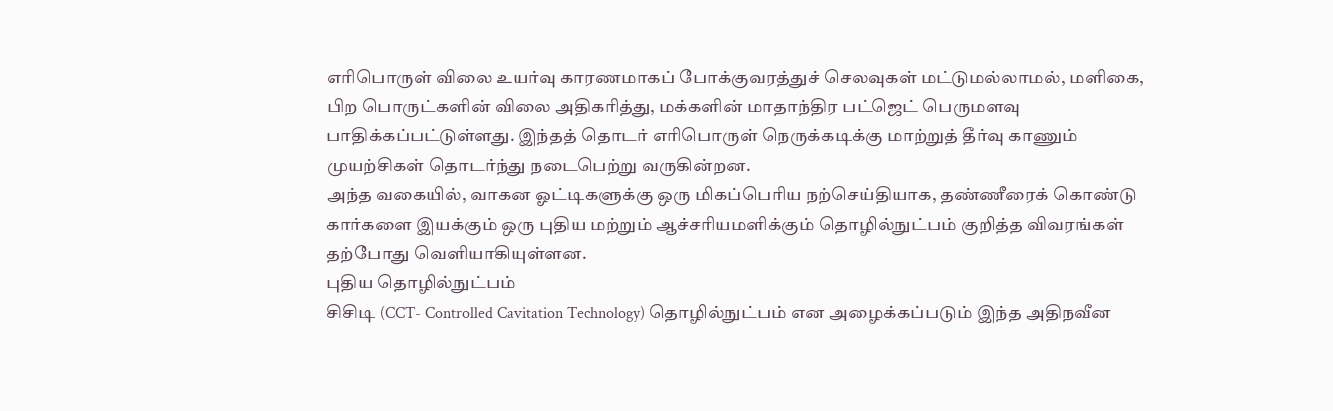எரிபொருள் விலை உயர்வு காரணமாகப் போக்குவரத்துச் செலவுகள் மட்டுமல்லாமல், மளிகை, பிற பொருட்களின் விலை அதிகரித்து, மக்களின் மாதாந்திர பட்ஜெட் பெருமளவு பாதிக்கப்பட்டுள்ளது. இந்தத் தொடர் எரிபொருள் நெருக்கடிக்கு மாற்றுத் தீர்வு காணும் முயற்சிகள் தொடர்ந்து நடைபெற்று வருகின்றன.
அந்த வகையில், வாகன ஓட்டிகளுக்கு ஒரு மிகப்பெரிய நற்செய்தியாக, தண்ணீரைக் கொண்டு கார்களை இயக்கும் ஒரு புதிய மற்றும் ஆச்சரியமளிக்கும் தொழில்நுட்பம் குறித்த விவரங்கள் தற்போது வெளியாகியுள்ளன.
புதிய தொழில்நுட்பம்
சிசிடி (CCT- Controlled Cavitation Technology) தொழில்நுட்பம் என அழைக்கப்படும் இந்த அதிநவீன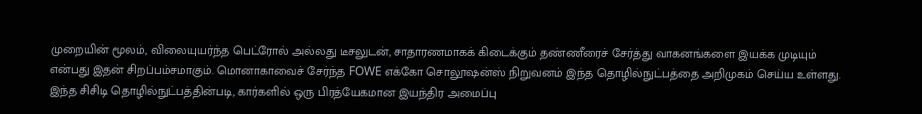முறையின் மூலம், விலையுயர்ந்த பெட்ரோல் அல்லது டீசலுடன், சாதாரணமாகக் கிடைக்கும் தண்ணீரைச் சேர்த்து வாகனங்களை இயக்க முடியும் என்பது இதன் சிறப்பம்சமாகும். மொனாகாவைச் சேர்ந்த FOWE எக்கோ சொலூஷன்ஸ் நிறுவனம் இந்த தொழில்நுட்பத்தை அறிமுகம் செய்ய உள்ளது.
இந்த சிசிடி தொழில்நுட்பத்தின்படி, கார்களில் ஒரு பிரத்யேகமான இயந்திர அமைப்பு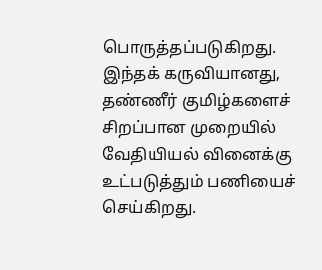பொருத்தப்படுகிறது. இந்தக் கருவியானது, தண்ணீர் குமிழ்களைச் சிறப்பான முறையில் வேதியியல் வினைக்கு உட்படுத்தும் பணியைச் செய்கிறது.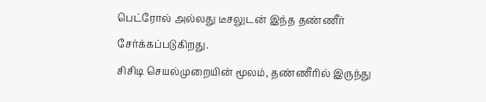பெட்ரோல் அல்லது டீசலுடன் இந்த தண்ணீர் சேர்க்கப்படுகிறது.
சிசிடி செயல்முறையின் மூலம், தண்ணீரில் இருந்து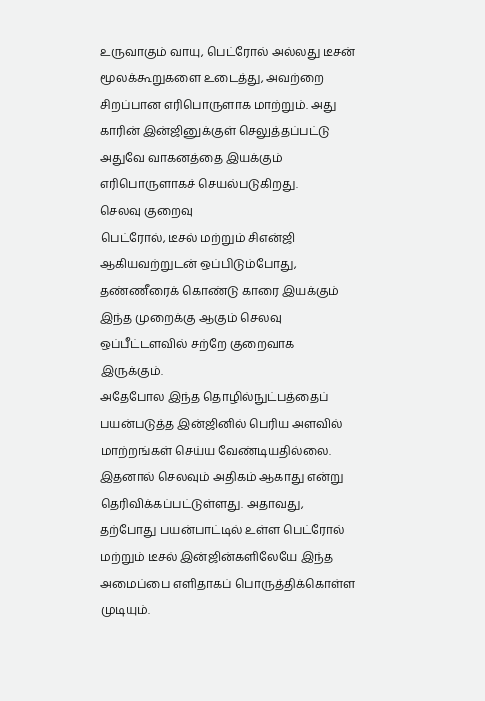உருவாகும் வாயு, பெட்ரோல் அல்லது டீசன் மூலக்கூறுகளை உடைத்து, அவற்றை சிறப்பான எரிபொருளாக மாற்றும். அது காரின் இன்ஜினுக்குள் செலுத்தப்பட்டு அதுவே வாகனத்தை இயக்கும் எரிபொருளாகச் செயல்படுகிறது.
செலவு குறைவு
பெட்ரோல், டீசல் மற்றும் சிஎன்ஜி ஆகியவற்றுடன் ஒப்பிடும்போது, தண்ணீரைக் கொண்டு காரை இயக்கும் இந்த முறைக்கு ஆகும் செலவு ஒப்பீட்டளவில் சற்றே குறைவாக இருக்கும்.
அதேபோல இந்த தொழில்நுட்பத்தைப் பயன்படுத்த இன்ஜினில் பெரிய அளவில் மாற்றங்கள் செய்ய வேண்டியதில்லை. இதனால் செலவும் அதிகம் ஆகாது என்று தெரிவிக்கப்பட்டுள்ளது. அதாவது, தற்போது பயன்பாட்டில் உள்ள பெட்ரோல் மற்றும் டீசல் இன்ஜின்களிலேயே இந்த அமைப்பை எளிதாகப் பொருத்திக்கொள்ள முடியும்.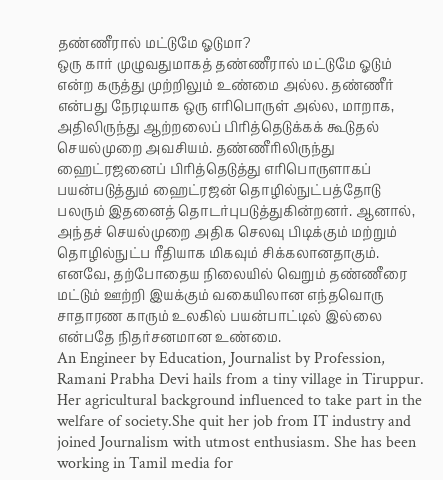தண்ணீரால் மட்டுமே ஓடுமா?
ஒரு கார் முழுவதுமாகத் தண்ணீரால் மட்டுமே ஓடும் என்ற கருத்து முற்றிலும் உண்மை அல்ல. தண்ணீர் என்பது நேரடியாக ஒரு எரிபொருள் அல்ல, மாறாக, அதிலிருந்து ஆற்றலைப் பிரித்தெடுக்கக் கூடுதல் செயல்முறை அவசியம். தண்ணீரிலிருந்து ஹைட்ரஜனைப் பிரித்தெடுத்து எரிபொருளாகப் பயன்படுத்தும் ஹைட்ரஜன் தொழில்நுட்பத்தோடு பலரும் இதனைத் தொடர்புபடுத்துகின்றனர். ஆனால், அந்தச் செயல்முறை அதிக செலவு பிடிக்கும் மற்றும் தொழில்நுட்ப ரீதியாக மிகவும் சிக்கலானதாகும்.
எனவே, தற்போதைய நிலையில் வெறும் தண்ணீரை மட்டும் ஊற்றி இயக்கும் வகையிலான எந்தவொரு சாதாரண காரும் உலகில் பயன்பாட்டில் இல்லை என்பதே நிதர்சனமான உண்மை.
An Engineer by Education, Journalist by Profession, Ramani Prabha Devi hails from a tiny village in Tiruppur. Her agricultural background influenced to take part in the welfare of society.She quit her job from IT industry and joined Journalism with utmost enthusiasm. She has been working in Tamil media for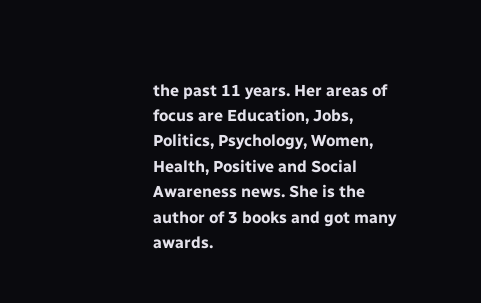the past 11 years. Her areas of focus are Education, Jobs, Politics, Psychology, Women, Health, Positive and Social Awareness news. She is the author of 3 books and got many awards.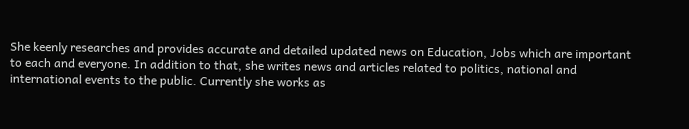She keenly researches and provides accurate and detailed updated news on Education, Jobs which are important to each and everyone. In addition to that, she writes news and articles related to politics, national and international events to the public. Currently she works as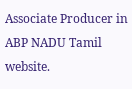Associate Producer in ABP NADU Tamil website.